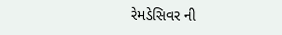રેમડેસિવર ની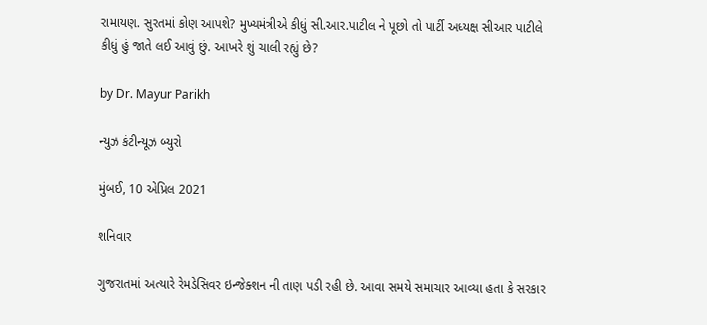રામાયણ. સુરતમાં કોણ આપશે? મુખ્યમંત્રીએ કીધું સી.આર.પાટીલ ને પૂછો તો પાર્ટી અધ્યક્ષ સીઆર પાટીલે કીધું હું જાતે લઈ આવું છું. આખરે શું ચાલી રહ્યું છે?

by Dr. Mayur Parikh

ન્યુઝ કંટીન્યૂઝ બ્યુરો

મુંબઈ, 10 એપ્રિલ 2021

શનિવાર

ગુજરાતમાં અત્યારે રેમડેસિવર ઇન્જેક્શન ની તાણ પડી રહી છે. આવા સમયે સમાચાર આવ્યા હતા કે સરકાર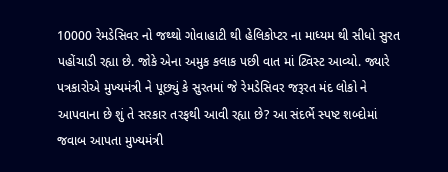10000 રેમડેસિવર નો જથ્થો ગોવાહાટી થી હેલિકોપ્ટર ના માધ્યમ થી સીધો સુરત પહોંચાડી રહ્યા છે. જોકે એના અમુક કલાક પછી વાત માં ટ્વિસ્ટ આવ્યો. જ્યારે પત્રકારોએ મુખ્યમંત્રી ને પૂછ્યું કે સુરતમાં જે રેમડેસિવર જરૂરત મંદ લોકો ને આપવાના છે શું તે સરકાર તરફથી આવી રહ્યા છે? આ સંદર્ભે સ્પષ્ટ શબ્દોમાં જવાબ આપતા મુખ્યમંત્રી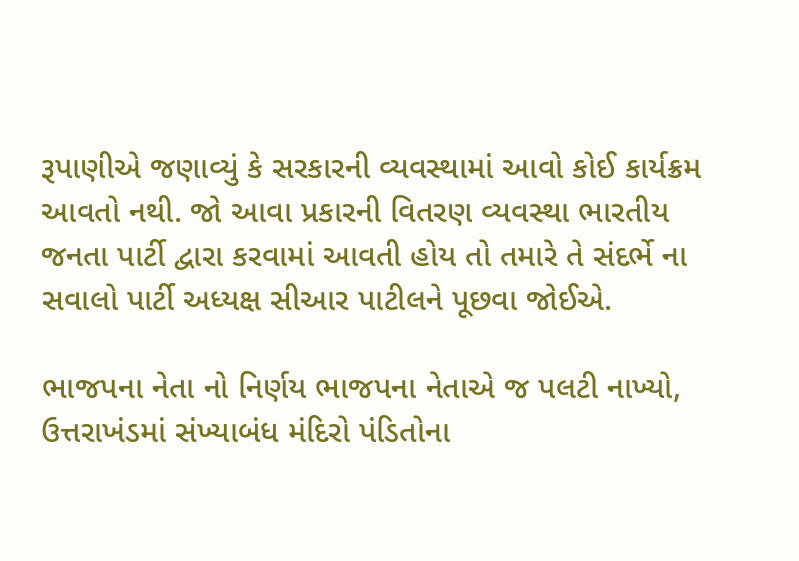રૂપાણીએ જણાવ્યું કે સરકારની વ્યવસ્થામાં આવો કોઈ કાર્યક્રમ આવતો નથી. જો આવા પ્રકારની વિતરણ વ્યવસ્થા ભારતીય જનતા પાર્ટી દ્વારા કરવામાં આવતી હોય તો તમારે તે સંદર્ભે ના સવાલો પાર્ટી અધ્યક્ષ સીઆર પાટીલને પૂછવા જોઈએ.

ભાજપના નેતા નો નિર્ણય ભાજપના નેતાએ જ પલટી નાખ્યો, ઉત્તરાખંડમાં સંખ્યાબંધ મંદિરો પંડિતોના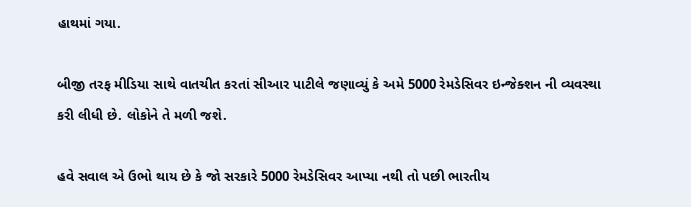હાથમાં ગયા.

બીજી તરફ મીડિયા સાથે વાતચીત કરતાં સીઆર પાટીલે જણાવ્યું કે અમે 5000 રેમડેસિવર ઇન્જેક્શન ની વ્યવસ્થા કરી લીધી છે. લોકોને તે મળી જશે.

હવે સવાલ એ ઉભો થાય છે કે જો સરકારે 5000 રેમડેસિવર આપ્યા નથી તો પછી ભારતીય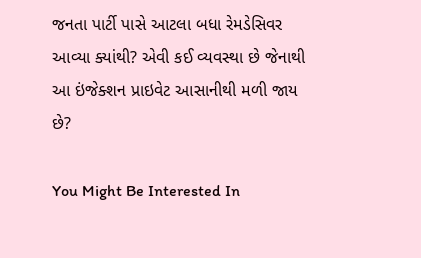જનતા પાર્ટી પાસે આટલા બધા રેમડેસિવર આવ્યા ક્યાંથી? એવી કઈ વ્યવસ્થા છે જેનાથી આ ઇંજેક્શન પ્રાઇવેટ આસાનીથી મળી જાય છે?

You Might Be Interested In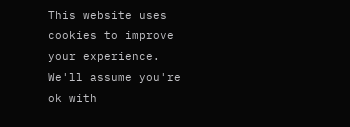This website uses cookies to improve your experience. We'll assume you're ok with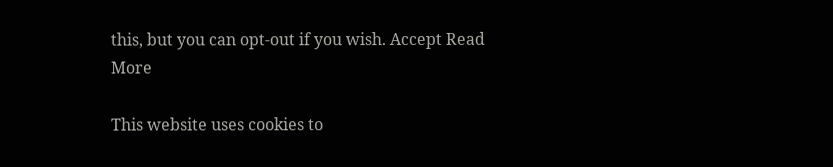this, but you can opt-out if you wish. Accept Read More

This website uses cookies to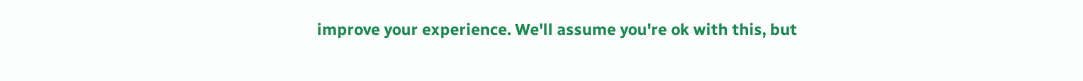improve your experience. We'll assume you're ok with this, but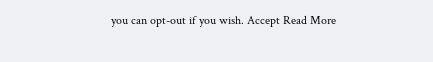you can opt-out if you wish. Accept Read More